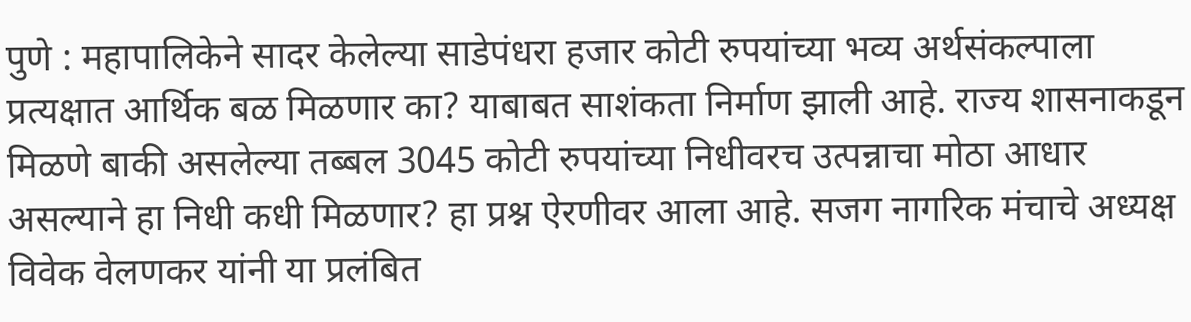पुणे : महापालिकेने सादर केलेल्या साडेपंधरा हजार कोटी रुपयांच्या भव्य अर्थसंकल्पाला प्रत्यक्षात आर्थिक बळ मिळणार का? याबाबत साशंकता निर्माण झाली आहे. राज्य शासनाकडून मिळणे बाकी असलेल्या तब्बल 3045 कोटी रुपयांच्या निधीवरच उत्पन्नाचा मोठा आधार असल्याने हा निधी कधी मिळणार? हा प्रश्न ऐरणीवर आला आहे. सजग नागरिक मंचाचे अध्यक्ष विवेक वेलणकर यांनी या प्रलंबित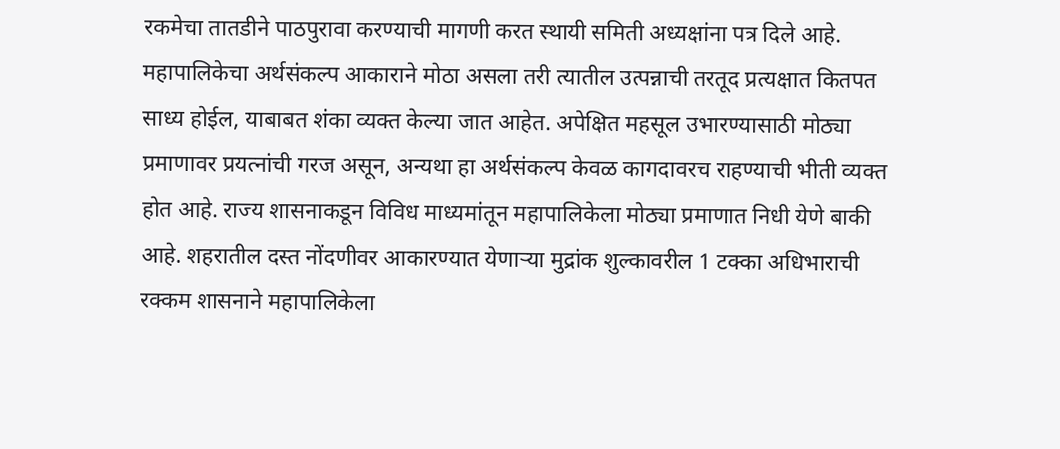रकमेचा तातडीने पाठपुरावा करण्याची मागणी करत स्थायी समिती अध्यक्षांना पत्र दिले आहे.
महापालिकेचा अर्थसंकल्प आकाराने मोठा असला तरी त्यातील उत्पन्नाची तरतूद प्रत्यक्षात कितपत साध्य होईल, याबाबत शंका व्यक्त केल्या जात आहेत. अपेक्षित महसूल उभारण्यासाठी मोठ्या प्रमाणावर प्रयत्नांची गरज असून, अन्यथा हा अर्थसंकल्प केवळ कागदावरच राहण्याची भीती व्यक्त होत आहे. राज्य शासनाकडून विविध माध्यमांतून महापालिकेला मोठ्या प्रमाणात निधी येणे बाकी आहे. शहरातील दस्त नोंदणीवर आकारण्यात येणाऱ्या मुद्रांक शुल्कावरील 1 टक्का अधिभाराची रक्कम शासनाने महापालिकेला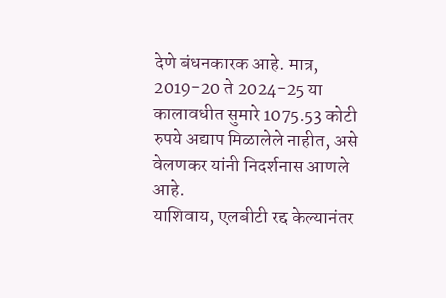देणे बंधनकारक आहे. मात्र, 2019-20 ते 2024-25 या कालावधीत सुमारे 1075.53 कोटी रुपये अद्याप मिळालेले नाहीत, असे वेलणकर यांनी निदर्शनास आणले आहे.
याशिवाय, एलबीटी रद्द केल्यानंतर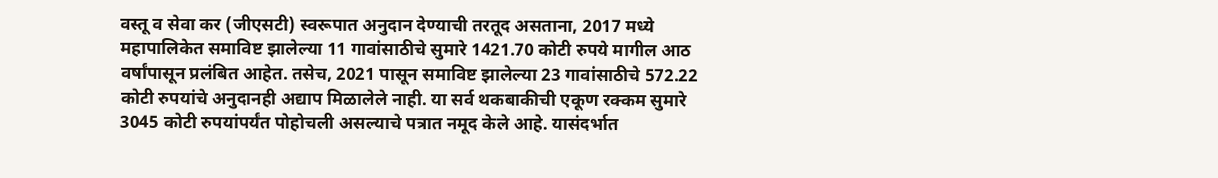वस्तू व सेवा कर (जीएसटी) स्वरूपात अनुदान देण्याची तरतूद असताना, 2017 मध्ये महापालिकेत समाविष्ट झालेल्या 11 गावांसाठीचे सुमारे 1421.70 कोटी रुपये मागील आठ वर्षांपासून प्रलंबित आहेत. तसेच, 2021 पासून समाविष्ट झालेल्या 23 गावांसाठीचे 572.22 कोटी रुपयांचे अनुदानही अद्याप मिळालेले नाही. या सर्व थकबाकीची एकूण रक्कम सुमारे 3045 कोटी रुपयांपर्यंत पोहोचली असल्याचे पत्रात नमूद केले आहे. यासंदर्भात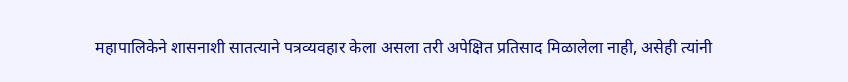महापालिकेने शासनाशी सातत्याने पत्रव्यवहार केला असला तरी अपेक्षित प्रतिसाद मिळालेला नाही, असेही त्यांनी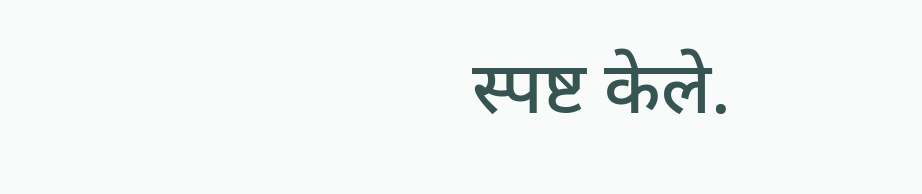स्पष्ट केले.